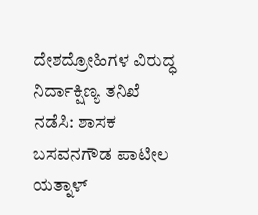ದೇಶದ್ರೋಹಿಗಳ ವಿರುದ್ಧ ನಿರ್ದಾಕ್ಷಿಣ್ಯ ತನಿಖೆ ನಡೆಸಿ: ಶಾಸಕ ಬಸವನಗೌಡ ಪಾಟೀಲ ಯತ್ನಾಳ್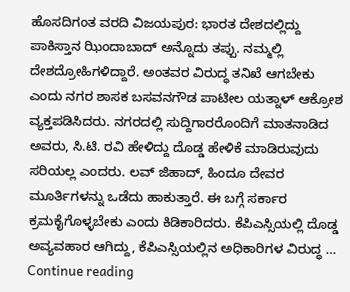ಹೊಸದಿಗಂತ ವರದಿ ವಿಜಯಪುರ: ಭಾರತ ದೇಶದಲ್ಲಿದ್ದು ಪಾಕಿಸ್ತಾನ ಝಿಂದಾಬಾದ್ ಅನ್ನೊದು ತಪ್ಪು. ನಮ್ಮಲ್ಲಿ ದೇಶದ್ರೋಹಿಗಳಿದ್ದಾರೆ. ಅಂತವರ ವಿರುದ್ಧ ತನಿಖೆ ಆಗಬೇಕು ಎಂದು ನಗರ ಶಾಸಕ ಬಸವನಗೌಡ ಪಾಟೀಲ ಯತ್ನಾಳ್ ಆಕ್ರೋಶ ವ್ಯಕ್ತಪಡಿಸಿದರು. ನಗರದಲ್ಲಿ ಸುದ್ದಿಗಾರರೊಂದಿಗೆ ಮಾತನಾಡಿದ ಅವರು, ಸಿ.ಟಿ. ರವಿ ಹೇಳಿದ್ದು ದೊಡ್ಡ ಹೇಳಿಕೆ ಮಾಡಿರುವುದು ಸರಿಯಲ್ಲ ಎಂದರು. ಲವ್ ಜಿಹಾದ್, ಹಿಂದೂ ದೇವರ ಮೂರ್ತಿಗಳನ್ನು ಒಡೆದು ಹಾಕುತ್ತಾರೆ. ಈ ಬಗ್ಗೆ ಸರ್ಕಾರ ಕ್ರಮಕೈಗೊಳ್ಳಬೇಕು ಎಂದು ಕಿಡಿಕಾರಿದರು. ಕೆಪಿಎಸ್ಸಿಯಲ್ಲಿ ದೊಡ್ಡ ಅವ್ಯವಹಾರ ಆಗಿದ್ದು, ಕೆಪಿಎಸ್ಸಿಯಲ್ಲಿನ ಅಧಿಕಾರಿಗಳ ವಿರುದ್ಧ … Continue reading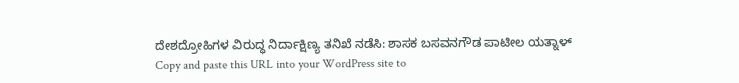ದೇಶದ್ರೋಹಿಗಳ ವಿರುದ್ಧ ನಿರ್ದಾಕ್ಷಿಣ್ಯ ತನಿಖೆ ನಡೆಸಿ: ಶಾಸಕ ಬಸವನಗೌಡ ಪಾಟೀಲ ಯತ್ನಾಳ್
Copy and paste this URL into your WordPress site to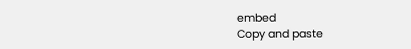embed
Copy and paste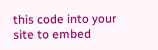this code into your site to embed